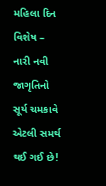મહિલા દિન વિશેષ – નારી નવી જાગૃતિનો સૂર્ય ચમકાવે એટલી સમર્થ થઈ ગઈ છે!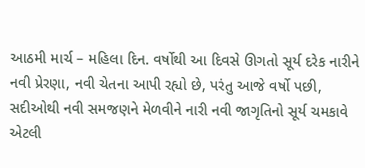આઠમી માર્ચ – મહિલા દિન. વર્ષોથી આ દિવસે ઊગતો સૂર્ય દરેક નારીને નવી પ્રેરણા, નવી ચેતના આપી રહ્યો છે, પરંતુ આજે વર્ષો પછી, સદીઓથી નવી સમજણને મેળવીને નારી નવી જાગૃતિનો સૂર્ય ચમકાવે એટલી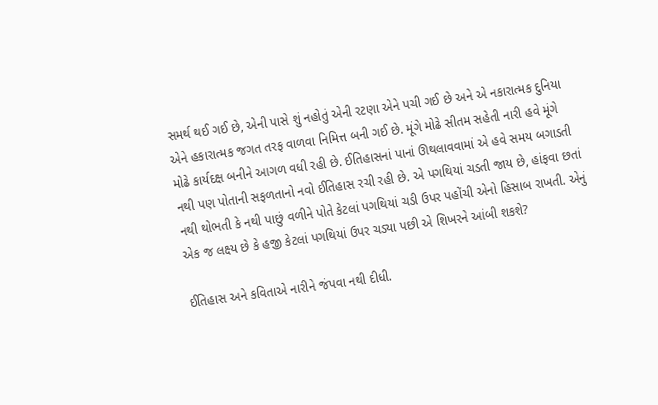સમર્થ થઈ ગઈ છે, એની પાસે શું નહોતું એની રટણા એને પચી ગઈ છે અને એ નકારાત્મક દુનિયા એને હકારાત્મક જગત તરફ વાળવા નિમિત્ત બની ગઈ છે. મૂંગે મોઢે સીતમ સહેતી નારી હવે મૂંગે મોઢે કાર્યદક્ષ બનીને આગળ વધી રહી છે. ઈતિહાસનાં પાનાં ઊથલાવવામાં એ હવે સમય બગાડતી નથી પણ પોતાની સફળતાનો નવો ઈતિહાસ રચી રહી છે. એ પગથિયાં ચડતી જાય છે, હાંફવા છતાં નથી થોભતી કે નથી પાછું વળીને પોતે કેટલાં પગથિયાં ચડી ઉપર પહોંચી એનો હિસાબ રાખતી. એનું એક જ લક્ષ્ય છે કે હજી કેટલાં પગથિયાં ઉપર ચડ્યા પછી એ શિખરને આંબી શકશે?

ઈતિહાસ અને કવિતાએ નારીને જંપવા નથી દીધી.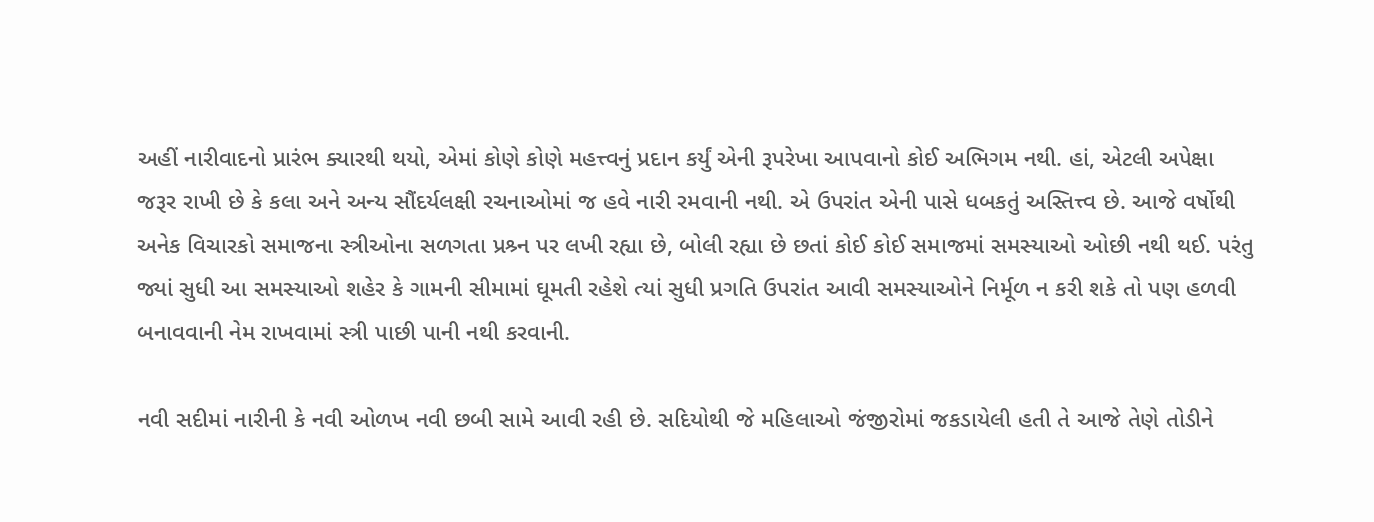અહીં નારીવાદનો પ્રારંભ ક્યારથી થયો, એમાં કોણે કોણે મહત્ત્વનું પ્રદાન કર્યું એની રૂપરેખા આપવાનો કોઈ અભિગમ નથી. હાં, એટલી અપેક્ષા જરૂર રાખી છે કે કલા અને અન્ય સૌંદર્યલક્ષી રચનાઓમાં જ હવે નારી રમવાની નથી. એ ઉપરાંત એની પાસે ધબકતું અસ્તિત્ત્વ છે. આજે વર્ષોથી અનેક વિચારકો સમાજના સ્ત્રીઓના સળગતા પ્રશ્ર્ન પર લખી રહ્યા છે, બોલી રહ્યા છે છતાં કોઈ કોઈ સમાજમાં સમસ્યાઓ ઓછી નથી થઈ. પરંતુ જ્યાં સુધી આ સમસ્યાઓ શહેર કે ગામની સીમામાં ઘૂમતી રહેશે ત્યાં સુધી પ્રગતિ ઉપરાંત આવી સમસ્યાઓને નિર્મૂળ ન કરી શકે તો પણ હળવી બનાવવાની નેમ રાખવામાં સ્ત્રી પાછી પાની નથી કરવાની.

નવી સદીમાં નારીની કે નવી ઓળખ નવી છબી સામે આવી રહી છે. સદિયોથી જે મહિલાઓ જંજીરોમાં જકડાયેલી હતી તે આજે તેણે તોડીને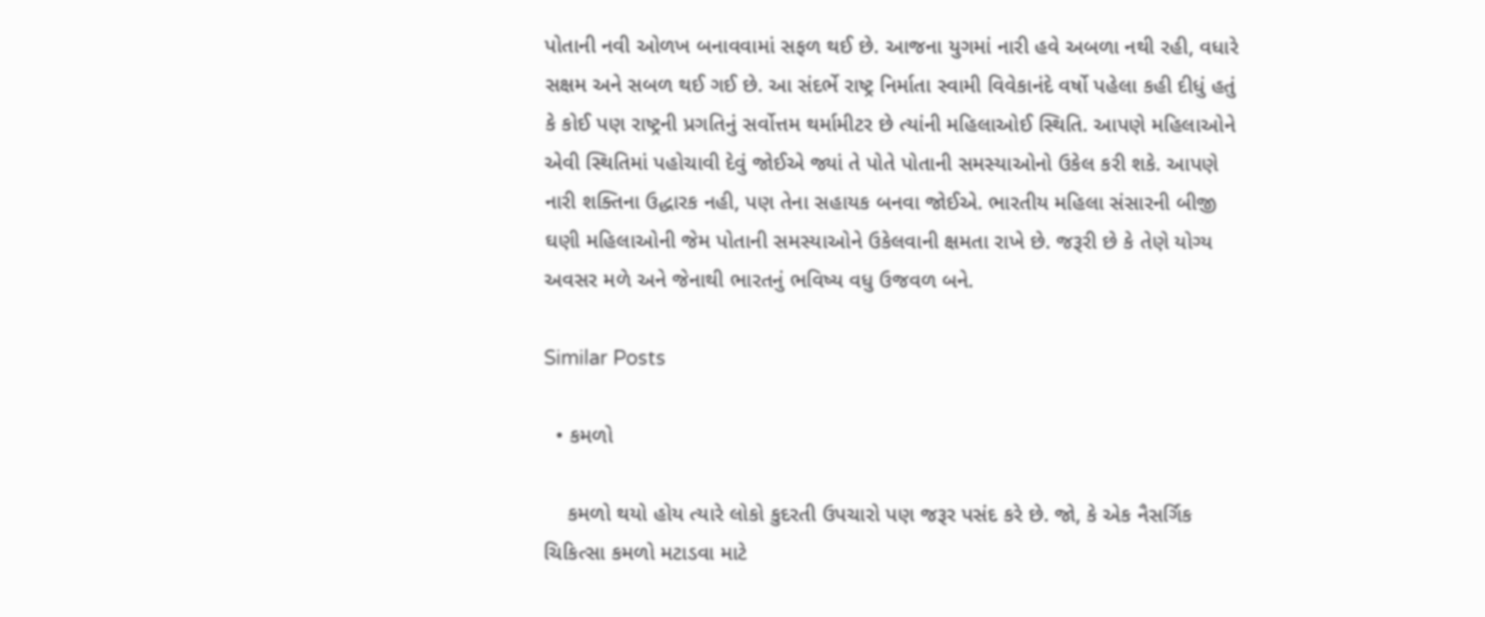પોતાની નવી ઓળખ બનાવવામાં સફળ થઈ છે. આજના યુગમાં નારી હવે અબળા નથી રહી, વધારે સક્ષમ અને સબળ થઈ ગઈ છે. આ સંદર્ભે રાષ્ટ્ર નિર્માતા સ્વામી વિવેકાનંદે વર્ષો પહેલા કહી દીધું હતું કે કોઈ પણ રાષ્ટ્રની પ્રગતિનું સર્વોત્તમ થર્મામીટર છે ત્યાંની મહિલાઓઈ સ્થિતિ. આપણે મહિલાઓને એવી સ્થિતિમાં પહોચાવી દેવું જોઈએ જ્યાં તે પોતે પોતાની સમસ્યાઓનો ઉકેલ કરી શકે. આપણે નારી શક્તિના ઉદ્ધારક નહી, પણ તેના સહાયક બનવા જોઈએ. ભારતીય મહિલા સંસારની બીજી ઘણી મહિલાઓની જેમ પોતાની સમસ્યાઓને ઉકેલવાની ક્ષમતા રાખે છે. જરૂરી છે કે તેણે યોગ્ય અવસર મળે અને જેનાથી ભારતનું ભવિષ્ય વધુ ઉજવળ બને.

Similar Posts

  • કમળો

    કમળો થયો હોય ત્યારે લોકો કુદરતી ઉપચારો પણ જરૂર પસંદ કરે છે. જો, કે એક નૈસર્ગિક ચિકિત્સા કમળો મટાડવા માટે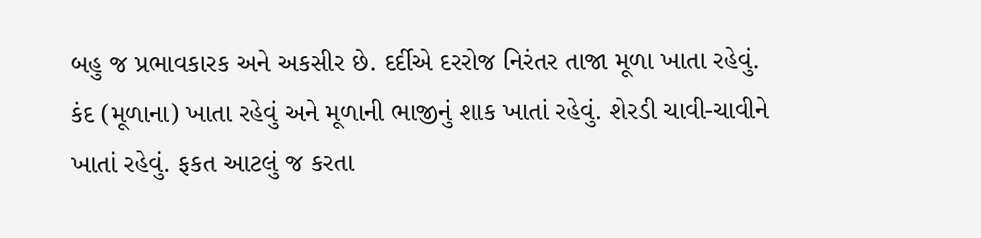બહુ જ પ્રભાવકારક અને અકસીર છે. દર્દીએ દરરોજ નિરંતર તાજા મૂળા ખાતા રહેવું. કંદ (મૂળાના) ખાતા રહેવું અને મૂળાની ભાજીનું શાક ખાતાં રહેવું. શેરડી ચાવી-ચાવીને ખાતાં રહેવું. ફકત આટલું જ કરતા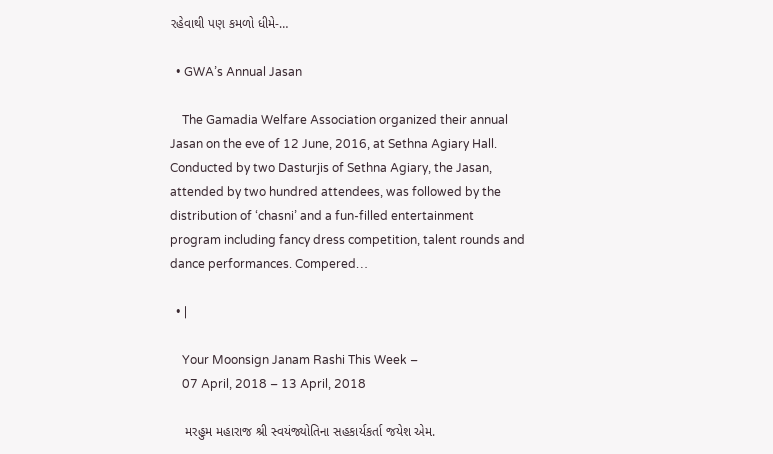રહેવાથી પણ કમળો ધીમે-…

  • GWA’s Annual Jasan

    The Gamadia Welfare Association organized their annual Jasan on the eve of 12 June, 2016, at Sethna Agiary Hall. Conducted by two Dasturjis of Sethna Agiary, the Jasan, attended by two hundred attendees, was followed by the distribution of ‘chasni’ and a fun-filled entertainment program including fancy dress competition, talent rounds and dance performances. Compered…

  • |

    Your Moonsign Janam Rashi This Week –
    07 April, 2018 – 13 April, 2018

    મરહુમ મહારાજ શ્રી સ્વયંજ્યોતિના સહકાર્યકર્તા જયેશ એમ.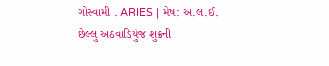ગોસ્વામી . ARIES | મેષ: અ.લ.ઈ. છેલ્લુ અઠવાડિયુંજ શુક્રની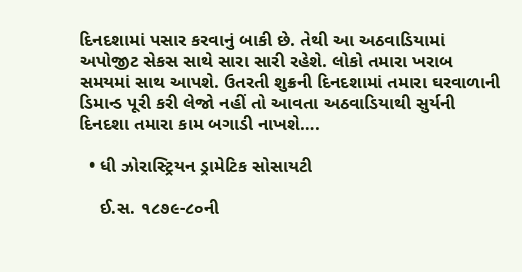દિનદશામાં પસાર કરવાનું બાકી છે. તેથી આ અઠવાડિયામાં અપોજીટ સેકસ સાથે સારા સારી રહેશે. લોકો તમારા ખરાબ સમયમાં સાથ આપશે. ઉતરતી શુક્રની દિનદશામાં તમારા ઘરવાળાની ડિમાન્ડ પૂરી કરી લેજો નહીં તો આવતા અઠવાડિયાથી સુર્યની દિનદશા તમારા કામ બગાડી નાખશે….

  • ધી ઝોરાસ્ટ્રિયન ડ્રામેટિક સોસાયટી

    ઈ.સ. ૧૮૭૯-૮૦ની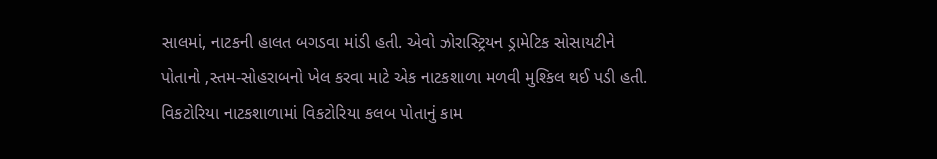સાલમાં, નાટકની હાલત બગડવા માંડી હતી. એવો ઝોરાસ્ટ્રિયન ડ્રામેટિક સોસાયટીને પોતાનો ‚સ્તમ-સોહરાબનો ખેલ કરવા માટે એક નાટકશાળા મળવી મુશ્કિલ થઈ પડી હતી. વિકટોરિયા નાટકશાળામાં વિકટોરિયા કલબ પોતાનું કામ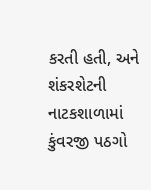કરતી હતી, અને શંકરશેટની નાટકશાળામાં કુંવરજી પઠગો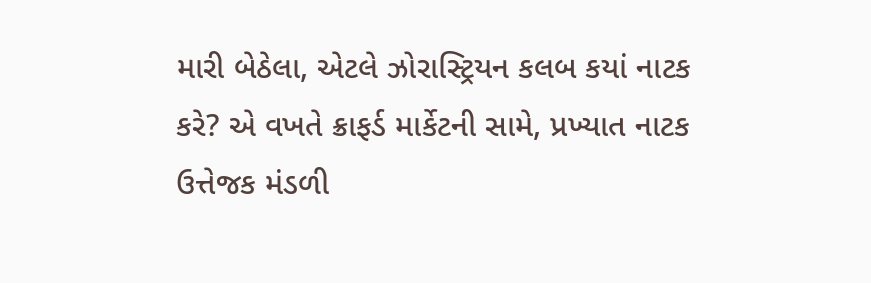મારી બેઠેલા, એટલે ઝોરાસ્ટ્રિયન કલબ કયાં નાટક કરે? એ વખતે ક્રાફર્ડ માર્કેટની સામે, પ્રખ્યાત નાટક ઉત્તેજક મંડળી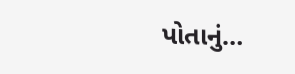પોતાનું…